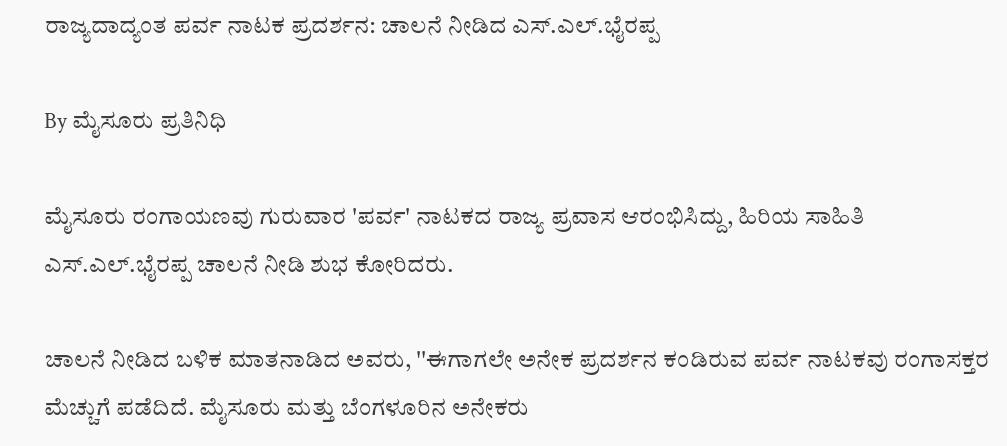ರಾಜ್ಯದಾದ್ಯಂತ ಪರ್ವ ನಾಟಕ ಪ್ರದರ್ಶನ: ಚಾಲನೆ ನೀಡಿದ ಎಸ್.ಎಲ್.ಭೈರಪ್ಪ

By ಮೈಸೂರು ಪ್ರತಿನಿಧಿ

ಮೈಸೂರು ರಂಗಾಯಣವು ಗುರುವಾರ 'ಪರ್ವ' ನಾಟಕದ ರಾಜ್ಯ ಪ್ರವಾಸ ಆರಂಭಿಸಿದ್ದು, ಹಿರಿಯ ಸಾಹಿತಿ ಎಸ್.ಎಲ್.ಭೈರಪ್ಪ ಚಾಲನೆ ನೀಡಿ ಶುಭ ಕೋರಿದರು.

ಚಾಲನೆ ನೀಡಿದ ಬಳಿಕ ಮಾತನಾಡಿದ ಅವರು, ''ಈಗಾಗಲೇ ಅನೇಕ ಪ್ರದರ್ಶನ ಕಂಡಿರುವ ಪರ್ವ ನಾಟಕವು ರಂಗಾಸಕ್ತರ ಮೆಚ್ಚುಗೆ ಪಡೆದಿದೆ. ಮೈಸೂರು ಮತ್ತು ಬೆಂಗಳೂರಿನ ಅನೇಕರು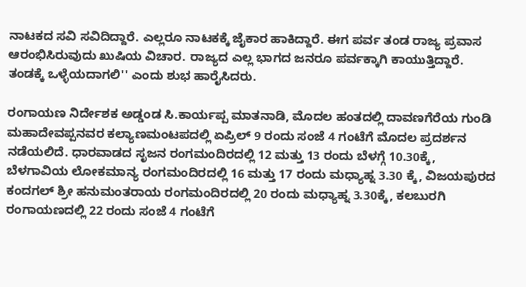ನಾಟಕದ ಸವಿ ಸವಿದಿದ್ದಾರೆ. ಎಲ್ಲರೂ ನಾಟಕಕ್ಕೆ ಜೈಕಾರ ಹಾಕಿದ್ದಾರೆ. ಈಗ ಪರ್ವ ತಂಡ ರಾಜ್ಯ ಪ್ರವಾಸ ಆರಂಭಿಸಿರುವುದು ಖುಷಿಯ ವಿಚಾರ. ರಾಜ್ಯದ ಎಲ್ಲ ಭಾಗದ ಜನರೂ ಪರ್ವಕ್ಕಾಗಿ ಕಾಯುತ್ತಿದ್ದಾರೆ. ತಂಡಕ್ಕೆ ಒಳ್ಳೆಯದಾಗಲಿ'' ಎಂದು ಶುಭ ಹಾರೈಸಿದರು.

ರಂಗಾಯಣ ನಿರ್ದೇಶಕ ಅಡ್ಡಂಡ ಸಿ.ಕಾರ್ಯಪ್ಪ ಮಾತನಾಡಿ, ಮೊದಲ ಹಂತದಲ್ಲಿ ದಾವಣಗೆರೆಯ ಗುಂಡಿ ಮಹಾದೇವಪ್ಪನವರ ಕಲ್ಯಾಣಮಂಟಪದಲ್ಲಿ ಏಪ್ರಿಲ್ 9 ರಂದು ಸಂಜೆ 4 ಗಂಟೆಗೆ ಮೊದಲ ಪ್ರದರ್ಶನ ನಡೆಯಲಿದೆ. ಧಾರವಾಡದ ಸೃಜನ ರಂಗಮಂದಿರದಲ್ಲಿ 12 ಮತ್ತು 13 ರಂದು ಬೆಳಗ್ಗೆ 10.30ಕ್ಕೆ, ಬೆಳಗಾವಿಯ ಲೋಕಮಾನ್ಯ ರಂಗಮಂದಿರದಲ್ಲಿ 16 ಮತ್ತು 17 ರಂದು ಮಧ್ಯಾಹ್ನ 3.30 ಕ್ಕೆ, ವಿಜಯಪುರದ ಕಂದಗಲ್ ಶ್ರೀ ಹನುಮಂತರಾಯ ರಂಗಮಂದಿರದಲ್ಲಿ 20 ರಂದು ಮಧ್ಯಾಹ್ನ 3.30ಕ್ಕೆ, ಕಲಬುರಗಿ ರಂಗಾಯಣದಲ್ಲಿ 22 ರಂದು ಸಂಜೆ 4 ಗಂಟೆಗೆ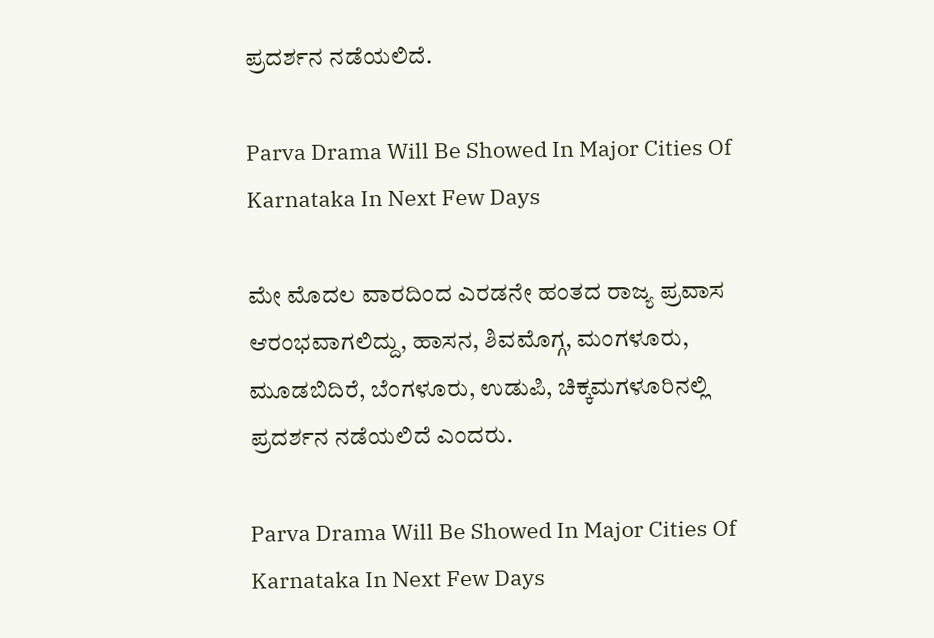ಪ್ರದರ್ಶನ ನಡೆಯಲಿದೆ.

Parva Drama Will Be Showed In Major Cities Of Karnataka In Next Few Days

ಮೇ ಮೊದಲ ವಾರದಿಂದ ಎರಡನೇ ಹಂತದ ರಾಜ್ಯ ಪ್ರವಾಸ ಆರಂಭವಾಗಲಿದ್ದು, ಹಾಸನ, ಶಿವಮೊಗ್ಗ, ಮಂಗಳೂರು, ಮೂಡಬಿದಿರೆ, ಬೆಂಗಳೂರು, ಉಡುಪಿ, ಚಿಕ್ಕಮಗಳೂರಿನಲ್ಲಿ ಪ್ರದರ್ಶನ ನಡೆಯಲಿದೆ ಎಂದರು.

Parva Drama Will Be Showed In Major Cities Of Karnataka In Next Few Days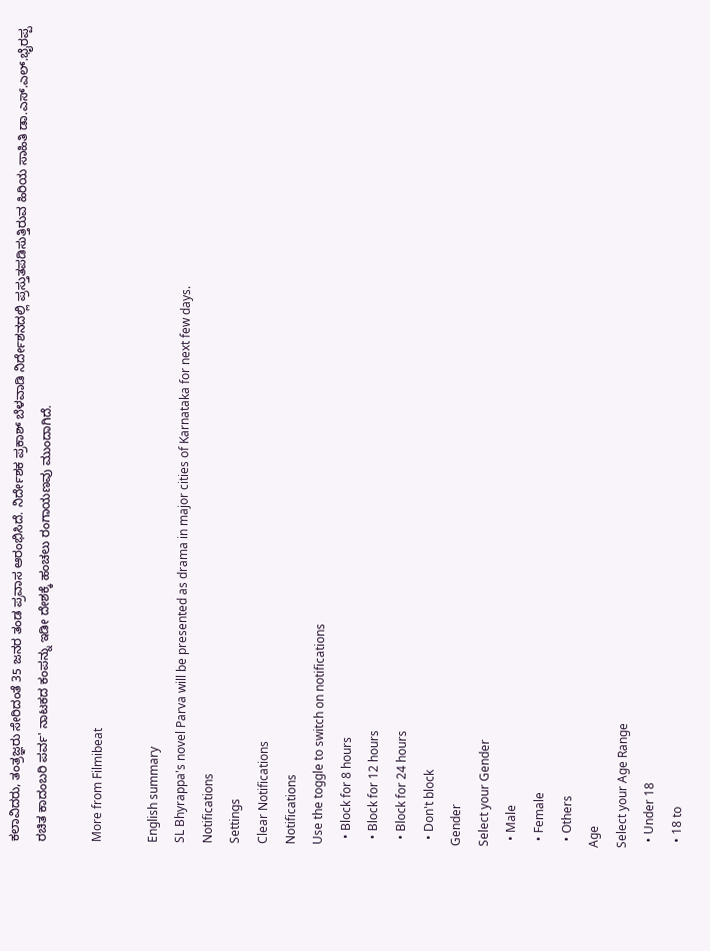ಕಲಾವಿದರು, ತಂತ್ರಜ್ಞರು ಸೇರಿದಂತೆ 35 ಜನರ ತಂಡ ಪ್ರವಾಸ ಆರಂಭಿಸಿದೆ. ನಿರ್ದೇಶಕ ಪ್ರಕಾಶ್ ಬೆಳವಾಡಿ ನಿರ್ದೇಶನದಲ್ಲಿ ಪ್ರಸ್ತುತಪಡಿಸುತ್ತಿರುವ ಹಿರಿಯ ಸಾಹಿತಿ ಡಾ.ಎಸ್.ಎಲ್.ಭೈರಪ್ಪ ರಚಿತ ಕಾದಂಬರಿ ಪರ್ವ' ನಾಟಕದ ಕಂಪನ್ನು ಇಡೀ ದೇಶಕ್ಕೆ ಹಂಚಲು ರಂಗಾಯಣವು ಮುಂದಾಗಿದೆ.

More from Filmibeat

English summary
SL Bhyrappa's novel Parva will be presented as drama in major cities of Karnataka for next few days.
Notifications
Settings
Clear Notifications
Notifications
Use the toggle to switch on notifications
  • Block for 8 hours
  • Block for 12 hours
  • Block for 24 hours
  • Don't block
Gender
Select your Gender
  • Male
  • Female
  • Others
Age
Select your Age Range
  • Under 18
  • 18 to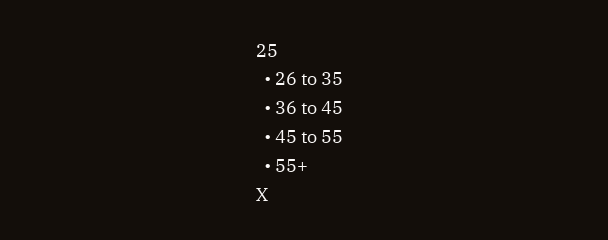25
  • 26 to 35
  • 36 to 45
  • 45 to 55
  • 55+
X